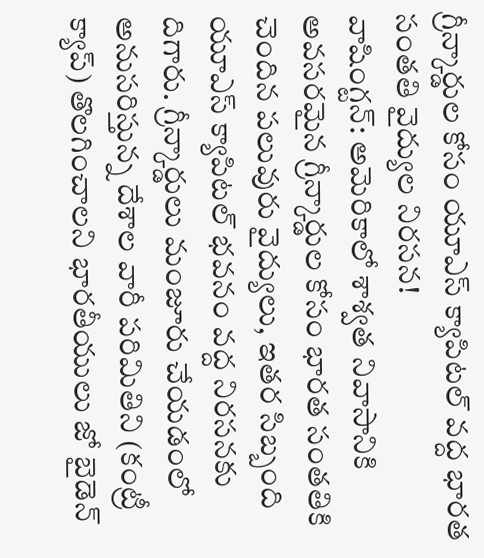గ్రీన్కార్డుల కోసం యూఎస్ క్యాపిటల్ వద్ద భారత సంతతి వైద్యుల నిరసన!
వాషింగ్టన్: అమెరికాలో శాశ్వత నివాసానికి అవసరమైన గ్రీన్కార్డుల కోసం భారత సంతతికి చెందిన పలువురు వైద్యులు, ఇతర సిబ్బంది యూఎస్ క్యాపిటల్ భవనం వద్ద నిరసనకు దిగారు. గ్రీన్కార్డులు మంజూరు చేయడంలో అనుసరిస్తున్న దేశాల వారీ పరిమితిని (కంట్రీ క్యాప్) తొలగించాలని భారతీయులు జో బైడెన్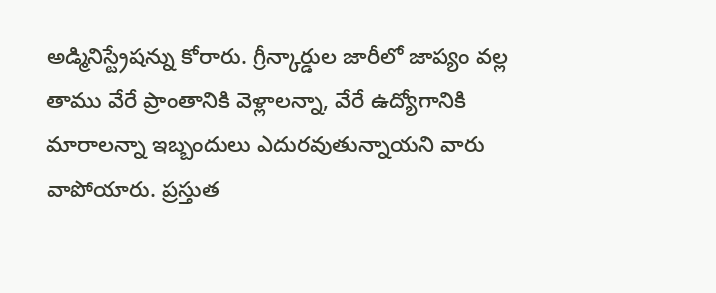అడ్మినిస్ట్రేషన్ను కోరారు. గ్రీన్కార్డుల జారీలో జాప్యం వల్ల తాము వేరే ప్రాంతానికి వెళ్లాలన్నా, వేరే ఉద్యోగానికి మారాలన్నా ఇబ్బందులు ఎదురవుతున్నాయని వారు వాపోయారు. ప్రస్తుత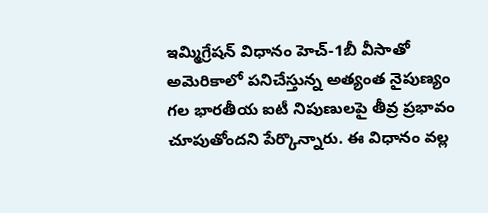ఇమ్మిగ్రేషన్ విధానం హెచ్-1బీ వీసాతో అమెరికాలో పనిచేస్తున్న అత్యంత నైపుణ్యం గల భారతీయ ఐటీ నిపుణులపై తీవ్ర ప్రభావం చూపుతోందని పేర్కొన్నారు. ఈ విధానం వల్ల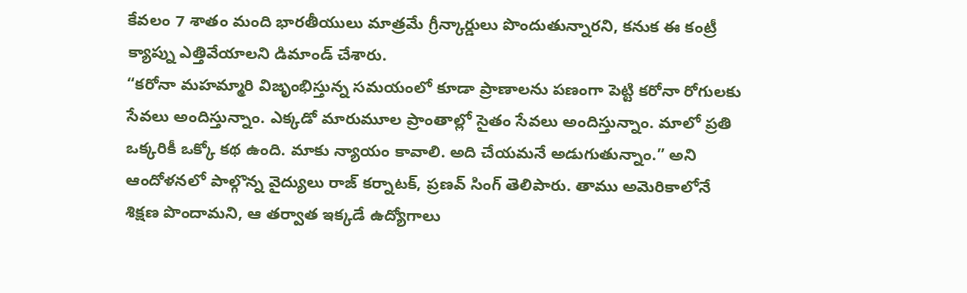కేవలం 7 శాతం మంది భారతీయులు మాత్రమే గ్రీన్కార్డులు పొందుతున్నారని, కనుక ఈ కంట్రీ క్యాప్ను ఎత్తివేయాలని డిమాండ్ చేశారు.
“కరోనా మహమ్మారి విజృంభిస్తున్న సమయంలో కూడా ప్రాణాలను పణంగా పెట్టి కరోనా రోగులకు సేవలు అందిస్తున్నాం. ఎక్కడో మారుమూల ప్రాంతాల్లో సైతం సేవలు అందిస్తున్నాం. మాలో ప్రతి ఒక్కరికీ ఒక్కో కథ ఉంది. మాకు న్యాయం కావాలి. అది చేయమనే అడుగుతున్నాం.” అని ఆందోళనలో పాల్గొన్న వైద్యులు రాజ్ కర్నాటక్, ప్రణవ్ సింగ్ తెలిపారు. తాము అమెరికాలోనే శిక్షణ పొందామని, ఆ తర్వాత ఇక్కడే ఉద్యోగాలు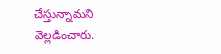చేస్తున్నామని వెల్లడించారు.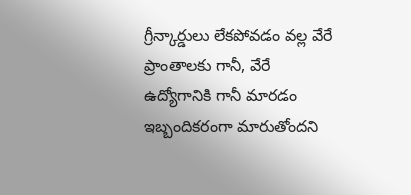గ్రీన్కార్డులు లేకపోవడం వల్ల వేరే ప్రాంతాలకు గానీ, వేరే ఉద్యోగానికి గానీ మారడం ఇబ్బందికరంగా మారుతోందని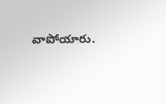వాపోయారు.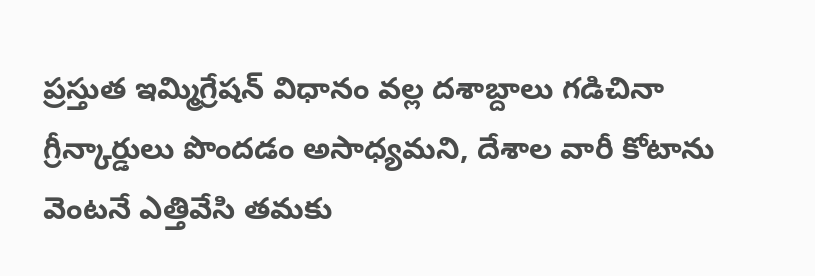ప్రస్తుత ఇమ్మిగ్రేషన్ విధానం వల్ల దశాబ్దాలు గడిచినా గ్రీన్కార్డులు పొందడం అసాధ్యమని, దేశాల వారీ కోటాను వెంటనే ఎత్తివేసి తమకు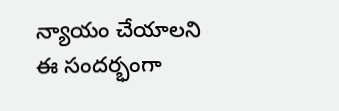న్యాయం చేయాలని ఈ సందర్భంగా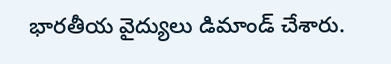భారతీయ వైద్యులు డిమాండ్ చేశారు.